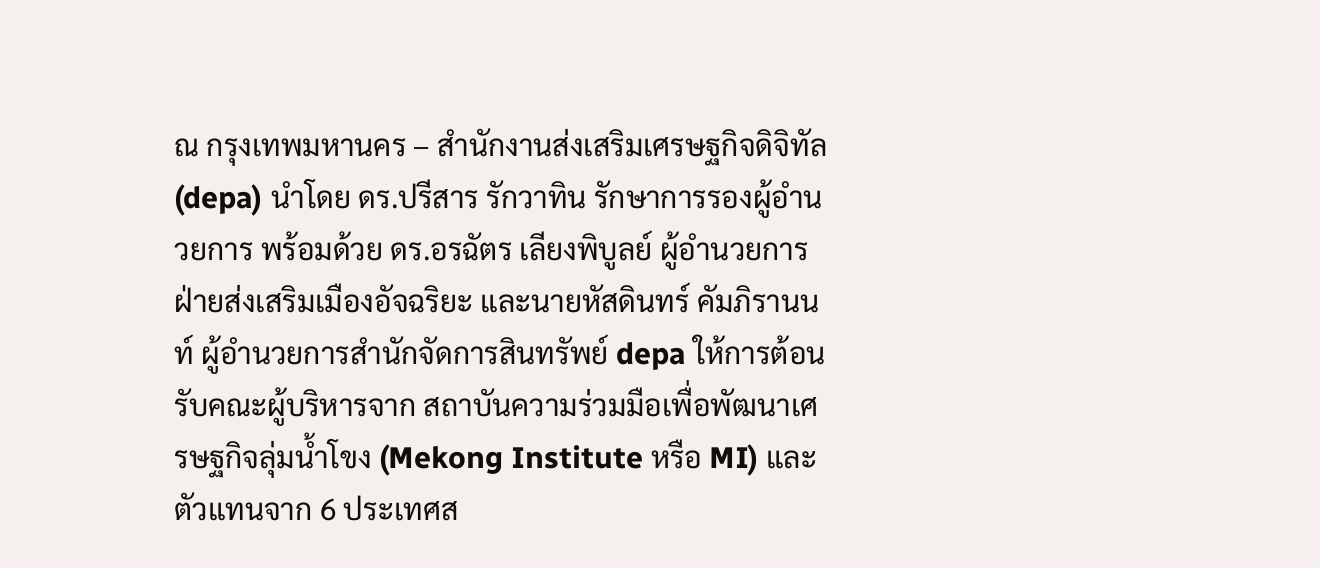ณ กรุงเทพมหานคร – สำนักงานส่งเสริมเศรษฐกิจดิจิทัล (depa) นำโดย ดร.ปรีสาร รักวาทิน รักษาการรองผู้อำนวยการ พร้อมด้วย ดร.อรฉัตร เลียงพิบูลย์ ผู้อำนวยการฝ่ายส่งเสริมเมืองอัจฉริยะ และนายหัสดินทร์ คัมภิรานนท์ ผู้อำนวยการสำนักจัดการสินทรัพย์ depa ให้การต้อนรับคณะผู้บริหารจาก สถาบันความร่วมมือเพื่อพัฒนาเศรษฐกิจลุ่มน้ำโขง (Mekong Institute หรือ MI) และตัวแทนจาก 6 ประเทศส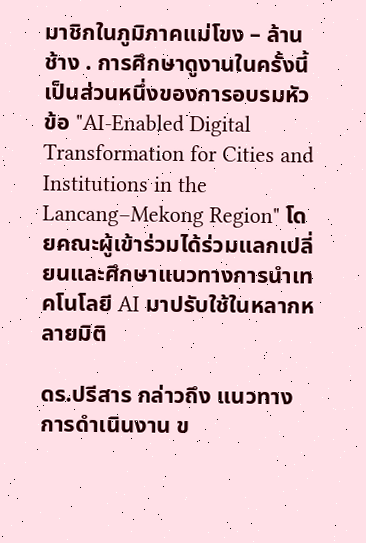มาชิกในภูมิภาคแม่โขง – ล้านช้าง . การศึกษาดูงานในครั้งนี้เป็นส่วนหนึ่งของการอบรมหัวข้อ "AI-Enabled Digital Transformation for Cities and Institutions in the Lancang–Mekong Region" โดยคณะผู้เข้าร่วมได้ร่วมแลกเปลี่ยนและศึกษาแนวทางการนำเทคโนโลยี AI มาปรับใช้ในหลากหลายมิติ

ดร.ปรีสาร กล่าวถึง แนวทางการดำเนินงาน ข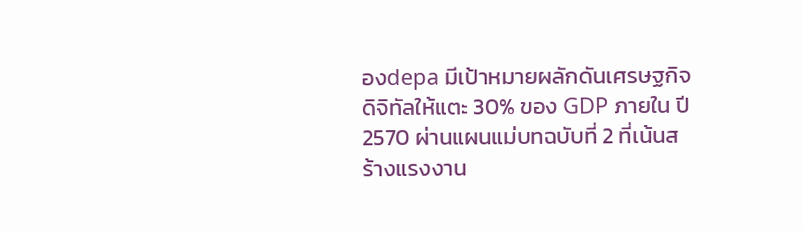องdepa มีเป้าหมายผลักดันเศรษฐกิจดิจิทัลให้แตะ 30% ของ GDP ภายใน ปี 2570 ผ่านแผนแม่บทฉบับที่ 2 ที่เน้นสร้างแรงงาน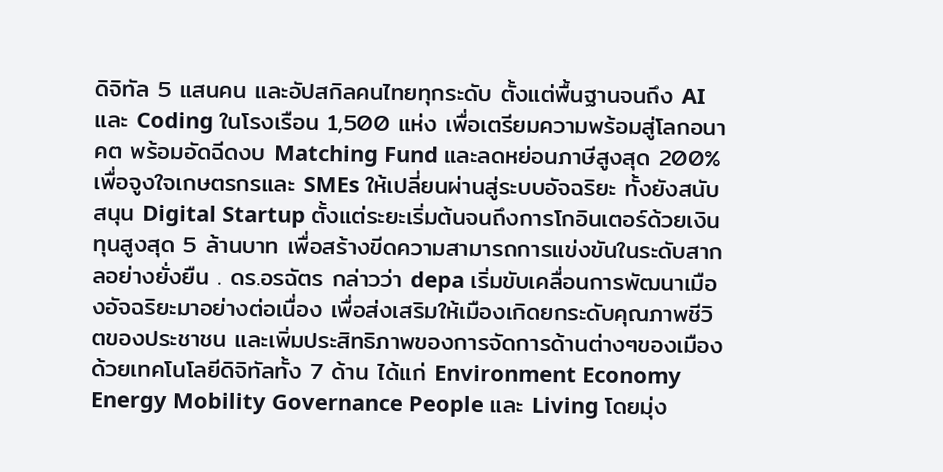ดิจิทัล 5 แสนคน และอัปสกิลคนไทยทุกระดับ ตั้งแต่พื้นฐานจนถึง AI และ Coding ในโรงเรือน 1,500 แห่ง เพื่อเตรียมความพร้อมสู่โลกอนาคต พร้อมอัดฉีดงบ Matching Fund และลดหย่อนภาษีสูงสุด 200% เพื่อจูงใจเกษตรกรและ SMEs ให้เปลี่ยนผ่านสู่ระบบอัจฉริยะ ทั้งยังสนับสนุน Digital Startup ตั้งแต่ระยะเริ่มต้นจนถึงการโกอินเตอร์ด้วยเงินทุนสูงสุด 5 ล้านบาท เพื่อสร้างขีดความสามารถการแข่งขันในระดับสากลอย่างยั่งยืน . ดร.อรฉัตร กล่าวว่า depa เริ่มขับเคลื่อนการพัฒนาเมืองอัจฉริยะมาอย่างต่อเนื่อง เพื่อส่งเสริมให้เมืองเกิดยกระดับคุณภาพชีวิตของประชาชน และเพิ่มประสิทธิภาพของการจัดการด้านต่างๆของเมืองด้วยเทคโนโลยีดิจิทัลทั้ง 7 ด้าน ได้แก่ Environment Economy Energy Mobility Governance People และ Living โดยมุ่ง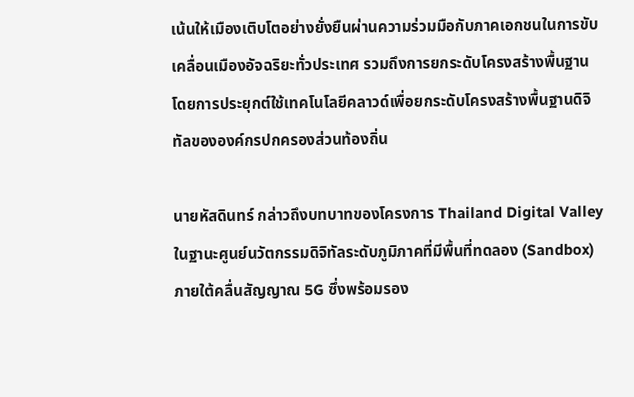เน้นให้เมืองเติบโตอย่างยั่งยืนผ่านความร่วมมือกับภาคเอกชนในการขับเคลื่อนเมืองอัจฉริยะทั่วประเทศ รวมถึงการยกระดับโครงสร้างพื้นฐานโดยการประยุกต์ใช้เทคโนโลยีคลาวด์เพื่อยกระดับโครงสร้างพื้นฐานดิจิทัลขององค์กรปกครองส่วนท้องถิ่น

นายหัสดินทร์ กล่าวถึงบทบาทของโครงการ Thailand Digital Valley ในฐานะศูนย์นวัตกรรมดิจิทัลระดับภูมิภาคที่มีพื้นที่ทดลอง (Sandbox) ภายใต้คลื่นสัญญาณ 5G ซึ่งพร้อมรอง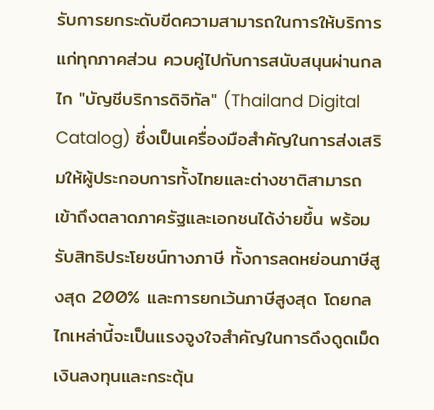รับการยกระดับขีดความสามารถในการให้บริการแก่ทุกภาคส่วน ควบคู่ไปกับการสนับสนุนผ่านกลไก "บัญชีบริการดิจิทัล" (Thailand Digital Catalog) ซึ่งเป็นเครื่องมือสำคัญในการส่งเสริมให้ผู้ประกอบการทั้งไทยและต่างชาติสามารถเข้าถึงตลาดภาครัฐและเอกชนได้ง่ายขึ้น พร้อมรับสิทธิประโยชน์ทางภาษี ทั้งการลดหย่อนภาษีสูงสุด 200% และการยกเว้นภาษีสูงสุด โดยกลไกเหล่านี้จะเป็นแรงจูงใจสำคัญในการดึงดูดเม็ดเงินลงทุนและกระตุ้น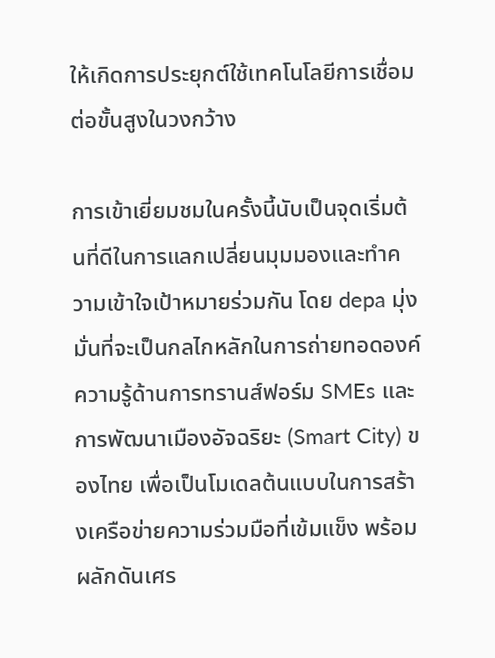ให้เกิดการประยุกต์ใช้เทคโนโลยีการเชื่อมต่อขั้นสูงในวงกว้าง

การเข้าเยี่ยมชมในครั้งนี้นับเป็นจุดเริ่มต้นที่ดีในการแลกเปลี่ยนมุมมองและทำความเข้าใจเป้าหมายร่วมกัน โดย depa มุ่งมั่นที่จะเป็นกลไกหลักในการถ่ายทอดองค์ความรู้ด้านการทรานส์ฟอร์ม SMEs และการพัฒนาเมืองอัจฉริยะ (Smart City) ของไทย เพื่อเป็นโมเดลต้นแบบในการสร้างเครือข่ายความร่วมมือที่เข้มแข็ง พร้อมผลักดันเศร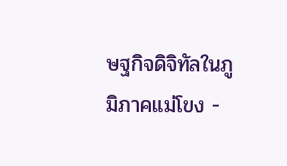ษฐกิจดิจิทัลในภูมิภาคแม่โขง -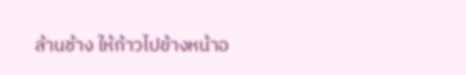ล้านช้าง ให้ก้าวไปข้างหน้าอ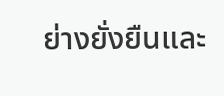ย่างยั่งยืนและ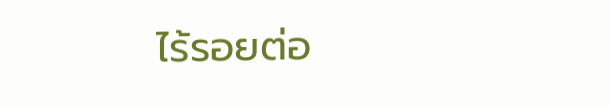ไร้รอยต่อ